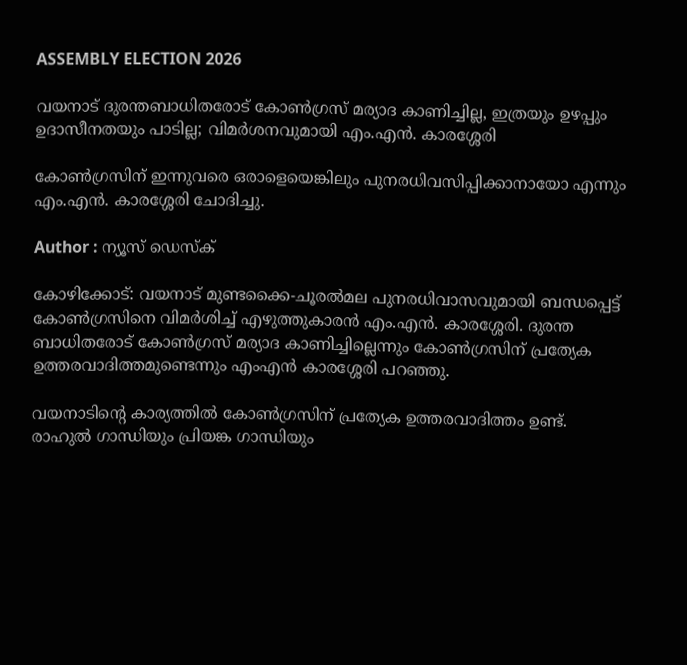ASSEMBLY ELECTION 2026

വയനാട് ദുരന്തബാധിതരോട് കോണ്‍ഗ്രസ് മര്യാദ കാണിച്ചില്ല, ഇത്രയും ഉഴപ്പും ഉദാസീനതയും പാടില്ല; വിമര്‍ശനവുമായി എം.എന്‍. കാരശ്ശേരി

കോണ്‍ഗ്രസിന് ഇന്നുവരെ ഒരാളെയെങ്കിലും പുനരധിവസിപ്പിക്കാനായോ എന്നും എം.എൻ. കാരശ്ശേരി ചോദിച്ചു.

Author : ന്യൂസ് ഡെസ്ക്

കോഴിക്കോട്: വയനാട് മുണ്ടക്കൈ-ചൂരല്‍മല പുനരധിവാസവുമായി ബന്ധപ്പെട്ട് കോണ്‍ഗ്രസിനെ വിമര്‍ശിച്ച് എഴുത്തുകാരന്‍ എം.എന്‍. കാരശ്ശേരി. ദുരന്ത ബാധിതരോട് കോണ്‍ഗ്രസ് മര്യാദ കാണിച്ചില്ലെന്നും കോണ്‍ഗ്രസിന് പ്രത്യേക ഉത്തരവാദിത്തമുണ്ടെന്നും എംഎന്‍ കാരശ്ശേരി പറഞ്ഞു.

വയനാടിന്റെ കാര്യത്തില്‍ കോണ്‍ഗ്രസിന് പ്രത്യേക ഉത്തരവാദിത്തം ഉണ്ട്. രാഹുല്‍ ഗാന്ധിയും പ്രിയങ്ക ഗാന്ധിയും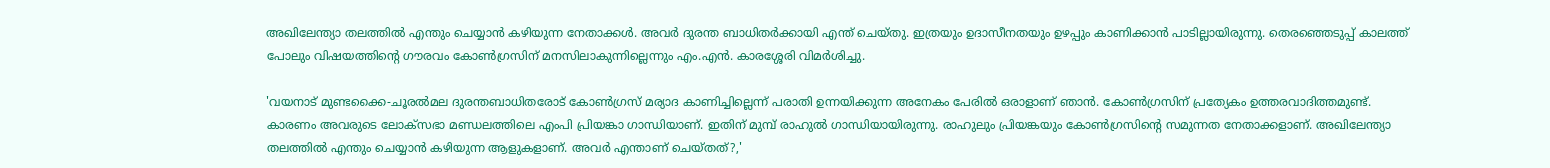അഖിലേന്ത്യാ തലത്തില്‍ എന്തും ചെയ്യാന്‍ കഴിയുന്ന നേതാക്കള്‍. അവര്‍ ദുരന്ത ബാധിതര്‍ക്കായി എന്ത് ചെയ്തു. ഇത്രയും ഉദാസീനതയും ഉഴപ്പും കാണിക്കാന്‍ പാടില്ലായിരുന്നു. തെരഞ്ഞെടുപ്പ് കാലത്ത് പോലും വിഷയത്തിന്റെ ഗൗരവം കോണ്‍ഗ്രസിന് മനസിലാകുന്നില്ലെന്നും എം.എന്‍. കാരശ്ശേരി വിമര്‍ശിച്ചു.

'വയനാട് മുണ്ടക്കൈ-ചൂരല്‍മല ദുരന്തബാധിതരോട് കോണ്‍ഗ്രസ് മര്യാദ കാണിച്ചില്ലെന്ന് പരാതി ഉന്നയിക്കുന്ന അനേകം പേരില്‍ ഒരാളാണ് ഞാന്‍. കോണ്‍ഗ്രസിന് പ്രത്യേകം ഉത്തരവാദിത്തമുണ്ട്. കാരണം അവരുടെ ലോക്‌സഭാ മണ്ഡലത്തിലെ എംപി പ്രിയങ്കാ ഗാന്ധിയാണ്. ഇതിന് മുമ്പ് രാഹുല്‍ ഗാന്ധിയായിരുന്നു. രാഹുലും പ്രിയങ്കയും കോണ്‍ഗ്രസിന്റെ സമുന്നത നേതാക്കളാണ്. അഖിലേന്ത്യാ തലത്തില്‍ എന്തും ചെയ്യാന്‍ കഴിയുന്ന ആളുകളാണ്. അവര്‍ എന്താണ് ചെയ്തത്?,'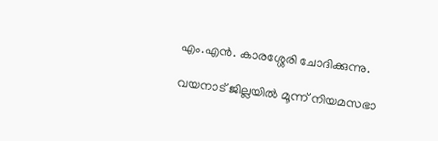എം.എന്‍. കാരശ്ശേരി ചോദിക്കുന്നു.

വയനാട് ജില്ലയില്‍ മൂന്ന് നിയമസഭാ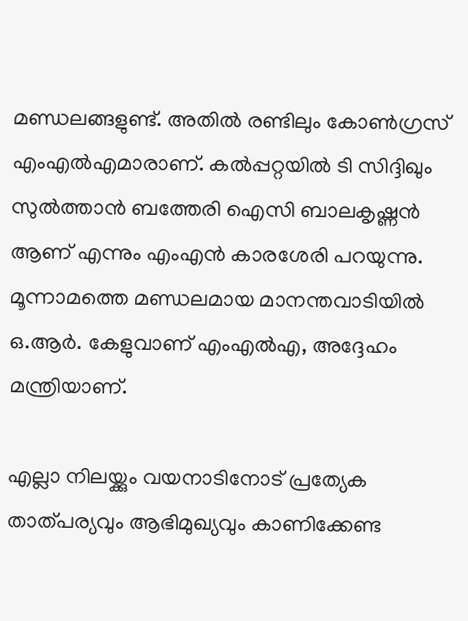മണ്ഡലങ്ങളുണ്ട്. അതില്‍ രണ്ടിലും കോണ്‍ഗ്രസ് എംഎല്‍എമാരാണ്. കല്‍പ്പറ്റയില്‍ ടി സിദ്ദിഖും സുല്‍ത്താന്‍ ബത്തേരി ഐസി ബാലകൃഷ്ണന്‍ ആണ് എന്നും എംഎന്‍ കാരശേരി പറയുന്നു. മൂന്നാമത്തെ മണ്ഡലമായ മാനന്തവാടിയില്‍ ഒ.ആര്‍. കേളുവാണ് എംഎല്‍എ, അദ്ദേഹം മന്ത്രിയാണ്.

എല്ലാ നിലയ്ക്കും വയനാടിനോട് പ്രത്യേക താത്പര്യവും ആഭിമുഖ്യവും കാണിക്കേണ്ട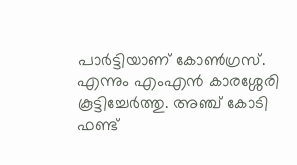പാര്‍ട്ടിയാണ് കോണ്‍ഗ്രസ്. എന്നും എംഎന്‍ കാരശ്ശേരി കൂട്ടിച്ചേര്‍ത്തു. അഞ്ച് കോടി ഫണ്ട്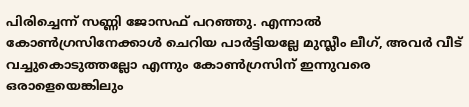പിരിച്ചെന്ന് സണ്ണി ജോസഫ് പറഞ്ഞു. എന്നാല്‍ കോണ്‍ഗ്രസിനേക്കാള്‍ ചെറിയ പാര്‍ട്ടിയല്ലേ മുസ്ലീം ലീഗ്, അവര്‍ വീട് വച്ചുകൊടുത്തല്ലോ എന്നും കോണ്‍ഗ്രസിന് ഇന്നുവരെ ഒരാളെയെങ്കിലും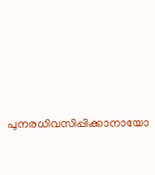പുനരധിവസിപ്പിക്കാനായോ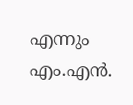എന്നും എം.എൻ.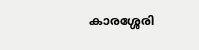കാരശ്ശേരി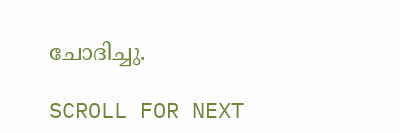ചോദിച്ചു.

SCROLL FOR NEXT